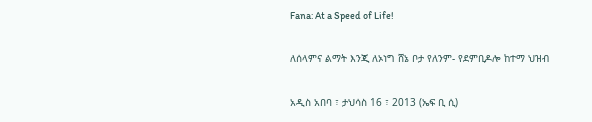Fana: At a Speed of Life!

ለሰላምና ልማት እንጂ ለኦነግ ሸኔ ቦታ የለንም- የደምቢዶሎ ከተማ ህዝብ

አዲስ አበባ ፣ ታህሳስ 16 ፣ 2013 (ኤፍ ቢ ሲ)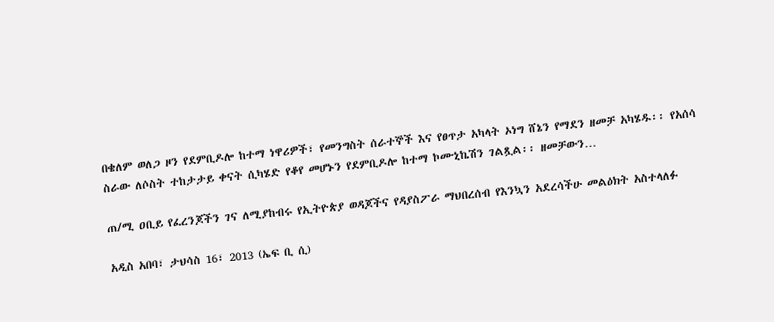በቄለም ወለጋ ዞን የደምቢዶሎ ከተማ ነዋሪዎች፣ የመንግስት ሰራተኞች እና የፀጥታ አካላት ኦነግ ሸኔን የማደን ዘመቻ አካሄዱ፡፡ የአሰሳ ስራው ለሶስት ተከታታይ ቀናት ሲካሄድ የቆየ መሆኑን የደምቢዶሎ ከተማ ኮሙኒኬሽን ገልጿል፡፡ ዘመቻውን…

ጠ/ሚ ዐቢይ የፈረንጆችን ገና ለሚያከብሩ የኢትዮጵያ ወዳጆችና የዳያስፖራ ማህበረሰብ የእንኳን አደረሳችሁ መልዕክት አስተላለፉ

አዲስ አበባ፣ ታህሳስ 16፣ 2013 (ኤፍ ቢ ሲ)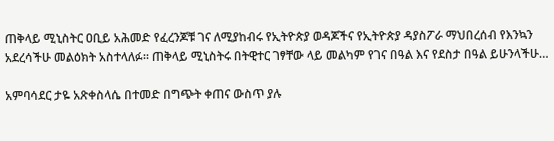ጠቅላይ ሚኒስትር ዐቢይ አሕመድ የፈረንጆቹ ገና ለሚያከብሩ የኢትዮጵያ ወዳጆችና የኢትዮጵያ ዳያስፖራ ማህበረሰብ የእንኳን አደረሳችሁ መልዕክት አስተላለፉ። ጠቅላይ ሚኒስትሩ በትዊተር ገፃቸው ላይ መልካም የገና በዓል እና የደስታ በዓል ይሁንላችሁ…

አምባሳደር ታዬ አጽቀስላሴ በተመድ በግጭት ቀጠና ውስጥ ያሉ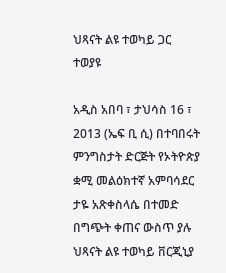ህጻናት ልዩ ተወካይ ጋር ተወያዩ

አዲስ አበባ ፣ ታህሳስ 16 ፣ 2013 (ኤፍ ቢ ሲ) በተባበሩት ምንግስታት ድርጅት የኦትዮጵያ ቋሚ መልዕክተኛ አምባሳደር ታዬ አጽቀስላሴ በተመድ በግጭት ቀጠና ውስጥ ያሉ ህጻናት ልዩ ተወካይ ቨርጂኒያ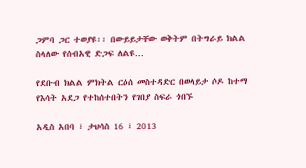ጋምባ ጋር ተወያዩ፡፡ በውይይታቸው ወቅትም በትግራይ ክልል ስላለው የሰብአዊ ድጋፍ ለልዩ…

የደቡብ ክልል ምክትል ርዕሰ መስተዳድር በወላይታ ሶዶ ከተማ የእሳት አደጋ የተከሰተበትን የገበያ ስፍራ ጎበኙ

አዲስ አበባ ፣ ታህሳስ 16 ፣ 2013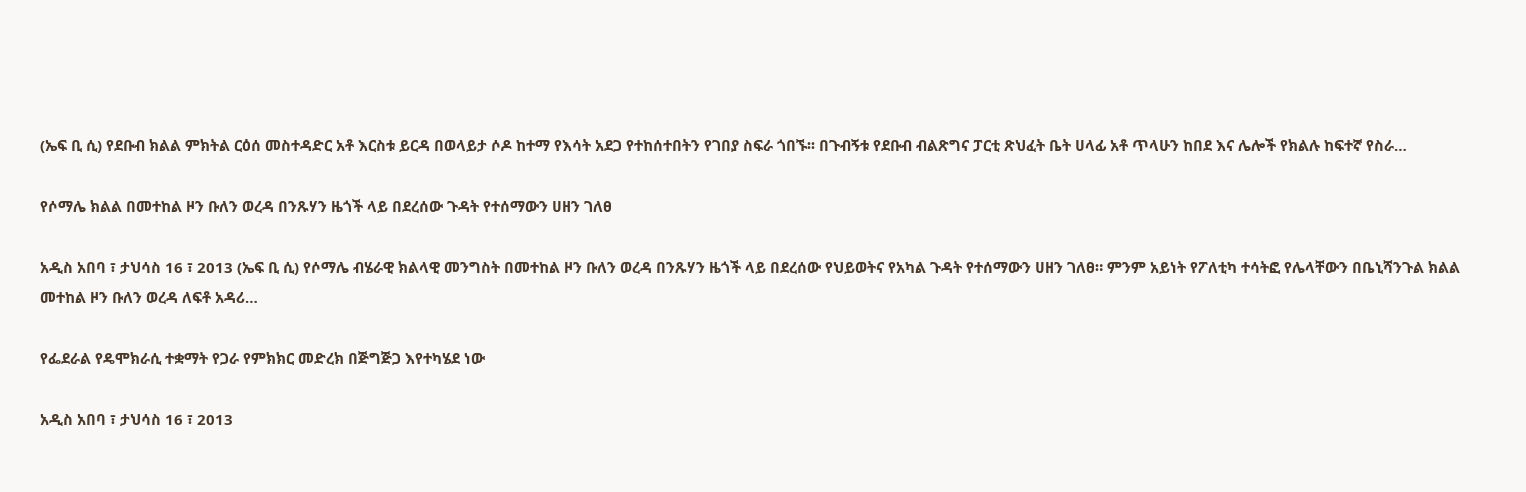(ኤፍ ቢ ሲ) የደቡብ ክልል ምክትል ርዕሰ መስተዳድር አቶ እርስቱ ይርዳ በወላይታ ሶዶ ከተማ የእሳት አደጋ የተከሰተበትን የገበያ ስፍራ ጎበኙ፡፡ በጉብኝቱ የደቡብ ብልጽግና ፓርቲ ጽህፈት ቤት ሀላፊ አቶ ጥላሁን ከበደ እና ሌሎች የክልሉ ከፍተኛ የስራ…

የሶማሌ ክልል በመተከል ዞን ቡለን ወረዳ በንጹሃን ዜጎች ላይ በደረሰው ጉዳት የተሰማውን ሀዘን ገለፀ

አዲስ አበባ ፣ ታህሳስ 16 ፣ 2013 (ኤፍ ቢ ሲ) የሶማሌ ብሄራዊ ክልላዊ መንግስት በመተከል ዞን ቡለን ወረዳ በንጹሃን ዜጎች ላይ በደረሰው የህይወትና የአካል ጉዳት የተሰማውን ሀዘን ገለፀ። ምንም አይነት የፖለቲካ ተሳትፎ የሌላቸውን በቤኒሻንጉል ክልል መተከል ዞን ቡለን ወረዳ ለፍቶ አዳሪ…

የፌደራል የዴሞክራሲ ተቋማት የጋራ የምክክር መድረክ በጅግጅጋ እየተካሄደ ነው

አዲስ አበባ ፣ ታህሳስ 16 ፣ 2013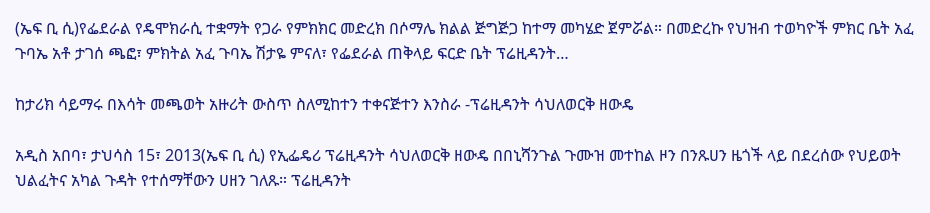(ኤፍ ቢ ሲ)የፌደራል የዴሞክራሲ ተቋማት የጋራ የምክክር መድረክ በሶማሌ ክልል ጅግጅጋ ከተማ መካሄድ ጀምሯል። በመድረኩ የህዝብ ተወካዮች ምክር ቤት አፈ ጉባኤ አቶ ታገሰ ጫፎ፣ ምክትል አፈ ጉባኤ ሽታዬ ምናለ፣ የፌደራል ጠቅላይ ፍርድ ቤት ፕሬዚዳንት…

ከታሪክ ሳይማሩ በእሳት መጫወት አዙሪት ውስጥ ስለሚከተን ተቀናጅተን እንስራ -ፕሬዚዳንት ሳህለወርቅ ዘውዴ

አዲስ አበባ፣ ታህሳስ 15፣ 2013(ኤፍ ቢ ሲ) የኢፌዴሪ ፕሬዚዳንት ሳህለወርቅ ዘውዴ በበኒሻንጉል ጉሙዝ መተከል ዞን በንጹሀን ዜጎች ላይ በደረሰው የህይወት ህልፈትና አካል ጉዳት የተሰማቸውን ሀዘን ገለጹ። ፕሬዚዳንት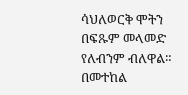ሳህለወርቅ ሞትን በፍጹም መላመድ የለብንም ብለዋል። በመተከል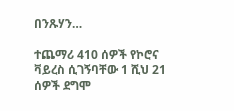በንጹሃን…

ተጨማሪ 410 ሰዎች የኮሮና ቫይረስ ሲገኝባቸው 1 ሺህ 21 ሰዎች ደግሞ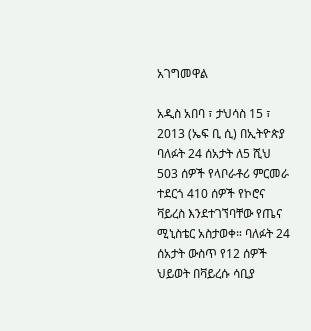አገግመዋል

አዲስ አበባ ፣ ታህሳስ 15 ፣ 2013 (ኤፍ ቢ ሲ) በኢትዮጵያ ባለፉት 24 ሰአታት ለ5 ሺህ 503 ሰዎች የላቦራቶሪ ምርመራ ተደርጎ 410 ሰዎች የኮሮና ቫይረስ እንደተገኘባቸው የጤና ሚኒስቴር አስታወቀ። ባለፉት 24 ሰአታት ውስጥ የ12 ሰዎች ህይወት በቫይረሱ ሳቢያ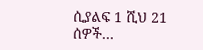ሲያልፍ 1 ሺህ 21 ሰዎች…